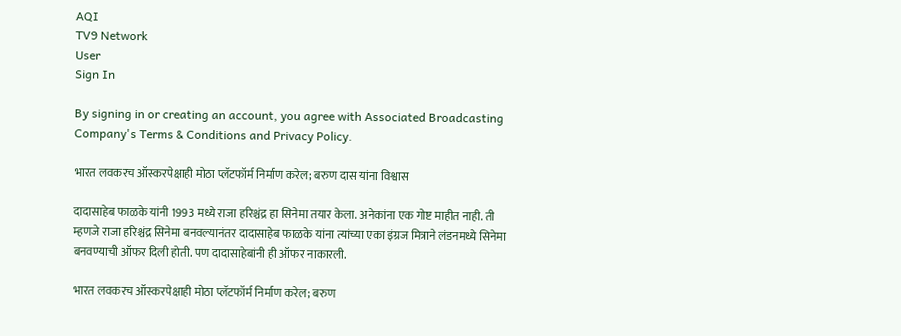AQI
TV9 Network
User
Sign In

By signing in or creating an account, you agree with Associated Broadcasting Company's Terms & Conditions and Privacy Policy.

भारत लवकरच ऑस्करपेक्षाही मोठा प्लॅटफॉर्म निर्माण करेल; बरुण दास यांना विश्वास

दादासाहेब फाळके यांनी 1993 मध्ये राजा हरिश्चंद्र हा सिनेमा तयार केला. अनेकांना एक गोष्ट माहीत नाही. ती म्हणजे राजा हरिश्चंद्र सिनेमा बनवल्यानंतर दादासाहेब फाळके यांना त्यांच्या एका इंग्रज मित्राने लंडनमध्ये सिनेमा बनवण्याची ऑफर दिली होती. पण दादासाहेबांनी ही ऑफर नाकारली.

भारत लवकरच ऑस्करपेक्षाही मोठा प्लॅटफॉर्म निर्माण करेल; बरुण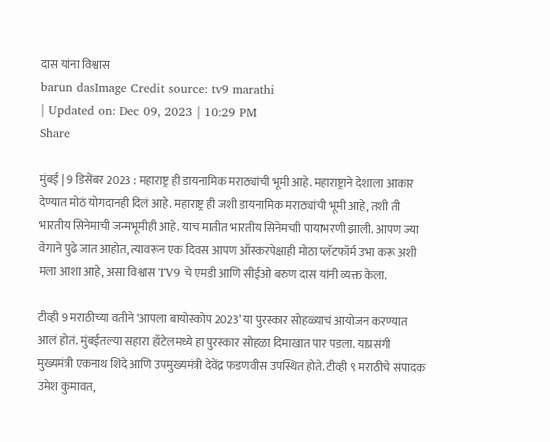दास यांना विश्वास
barun dasImage Credit source: tv9 marathi
| Updated on: Dec 09, 2023 | 10:29 PM
Share

मुंबई | 9 डिसेंबर 2023 : महाराष्ट्र ही डायनामिक मराठ्यांची भूमी आहे. महाराष्ट्राने देशाला आकार देण्यात मोठं योगदानही दिलं आहे. महाराष्ट्र ही जशी डायनामिक मराठ्यांची भूमी आहे, तशी ती भारतीय सिनेमाची जन्मभूमीही आहे. याच मातीत भारतीय सिनेमचाी पायाभरणी झाली. आपण ज्या वेगाने पुढे जात आहोत, त्यावरून एक दिवस आपण ऑस्करपेक्षाही मोठा प्लॅटफॉर्म उभा करू अशी मला आशा आहे, असा विश्वास TV9 चे एमडी आणि सीईओ बरुण दास यांनी व्यक्त केला.

टीव्ही 9 मराठीच्या वतीने ‘आपला बायोस्कोप 2023’ या पुरस्कार सोहळ्याचं आयोजन करण्यात आलं होतं. मुंबईतल्या सहारा हॉटेलमध्ये हा पुरस्कार सोहळा दिमाखात पार पडला. याप्रसंगी मुख्यमंत्री एकनाथ शिंदे आणि उपमुख्यमंत्री देवेंद्र फडणवीस उपस्थित होते. टीव्ही ९ मराठीचे संपादक उमेश कुमावत,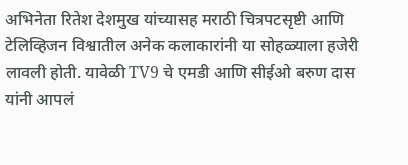अभिनेता रितेश देशमुख यांच्यासह मराठी चित्रपटसृष्टी आणि टेलिव्हिजन विश्वातील अनेक कलाकारांनी या सोहळ्याला हजेरी लावली होती. यावेळी TV9 चे एमडी आणि सीईओ बरुण दास यांनी आपलं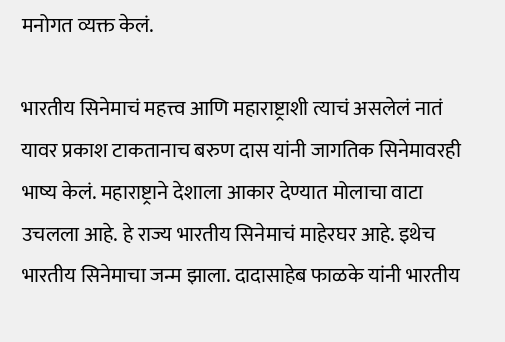मनोगत व्यक्त केलं.

भारतीय सिनेमाचं महत्त्व आणि महाराष्ट्राशी त्याचं असलेलं नातं यावर प्रकाश टाकतानाच बरुण दास यांनी जागतिक सिनेमावरही भाष्य केलं. महाराष्ट्राने देशाला आकार देण्यात मोलाचा वाटा उचलला आहे. हे राज्य भारतीय सिनेमाचं माहेरघर आहे. इथेच भारतीय सिनेमाचा जन्म झाला. दादासाहेब फाळके यांनी भारतीय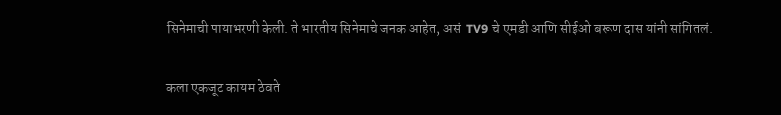सिनेमाची पायाभरणी केली. ते भारतीय सिनेमाचे जनक आहेत, असं  TV9 चे एमडी आणि सीईओ बरूण दास यांनी सांगितलं.

कला एकजूट कायम ठेवते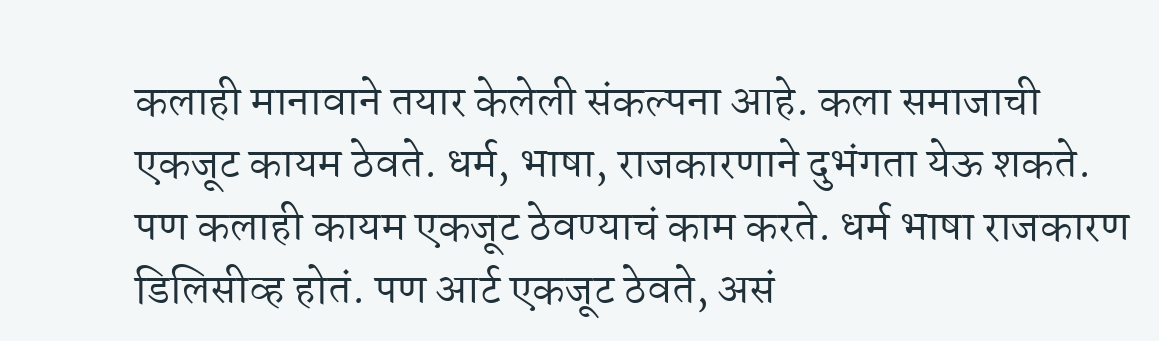कलाही मानावाने तयार केलेली संकल्पना आहे. कला समाजाची एकजूट कायम ठेवते. धर्म, भाषा, राजकारणाने दुभंगता येऊ शकते. पण कलाही कायम एकजूट ठेवण्याचं काम करते. धर्म भाषा राजकारण डिलिसीव्ह होतं. पण आर्ट एकजूट ठेवते, असं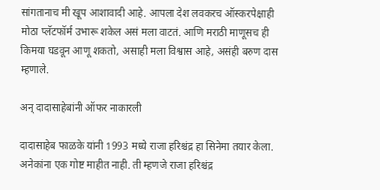सांगतानाच मी खूप आशावादी आहे. आपला देश लवकरच ऑस्करपेक्षाही मोठा प्लॅटफॉर्म उभारू शकेल असं मला वाटतं. आणि मराठी माणूसच ही किमया घडवून आणू शकतो, असाही मला विश्वास आहे, असंही बरुण दास म्हणाले.

अन् दादासाहेबांनी ऑफर नाकारली

दादासाहेब फाळके यांनी 1993 मध्ये राजा हरिश्चंद्र हा सिनेमा तयार केला. अनेकांना एक गोष्ट माहीत नाही. ती म्हणजे राजा हरिश्चंद्र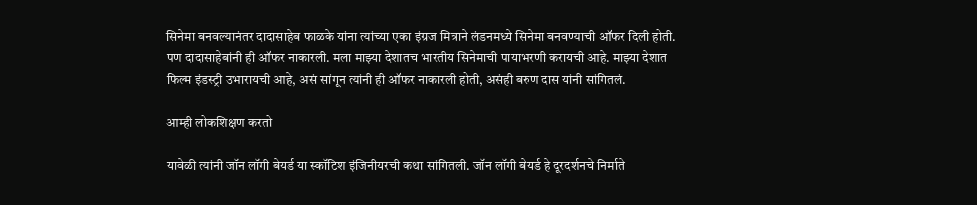सिनेमा बनवल्यानंतर दादासाहेब फाळके यांना त्यांच्या एका इंग्रज मित्राने लंडनमध्ये सिनेमा बनवण्याची ऑफर दिली होती. पण दादासाहेबांनी ही ऑफर नाकारली. मला माझ्या देशातच भारतीय सिनेमाची पायाभरणी करायची आहे. माझ्या देशात फिल्म इंडस्ट्री उभारायची आहे, असं सांगून त्यांनी ही ऑफर नाकारली होती, असंही बरुण दास यांनी सांगितलं.

आम्ही लोकशिक्षण करतो

यावेळी त्यांनी जॉन लॉगी बेयर्ड या स्कॉटिश इंजिनीयरची कथा सांगितली. जॉन लॉगी बेयर्ड हे दूरदर्शनचे निर्माते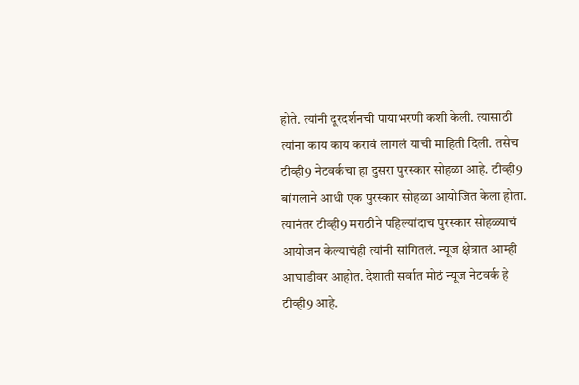होते. त्यांनी दूरदर्शनची पायाभरणी कशी केली. त्यासाठी त्यांना काय काय करावं लागलं याची माहिती दिली. तसेच टीव्ही9 नेटवर्कचा हा दुसरा पुरस्कार सोहळा आहे. टीव्ही9 बांगलाने आधी एक पुरस्कार सोहळा आयोजित केला होता. त्यानंतर टीव्ही9 मराठीने पहिल्यांदाच पुरस्कार सोहळ्याचं आयोजन केल्याचंही त्यांनी सांगितलं. न्यूज क्षेत्रात आम्ही आघाडीवर आहोत. देशाती सर्वात मोठं न्यूज नेटवर्क हे टीव्ही9 आहे.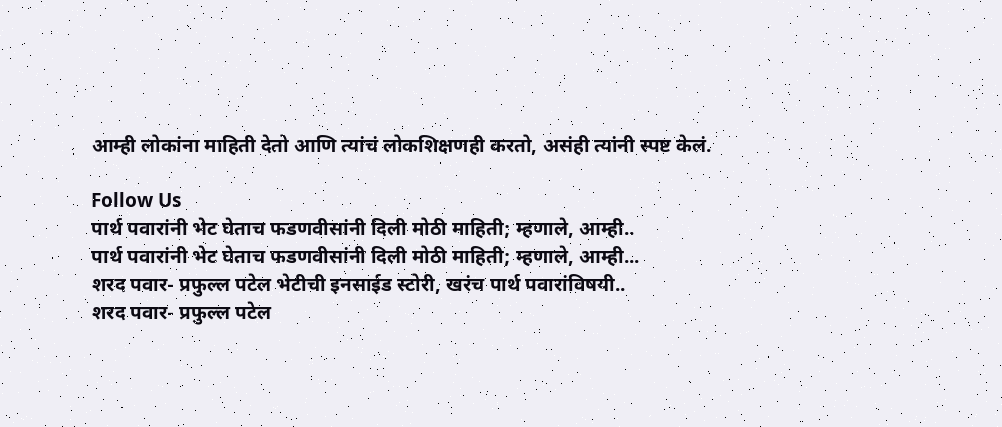आम्ही लोकांना माहिती देतो आणि त्यांचं लोकशिक्षणही करतो, असंही त्यांनी स्पष्ट केलं.

Follow Us
पार्थ पवारांनी भेट घेताच फडणवीसांनी दिली मोठी माहिती; म्हणाले, आम्ही..
पार्थ पवारांनी भेट घेताच फडणवीसांनी दिली मोठी माहिती; म्हणाले, आम्ही...
शरद पवार- प्रफुल्ल पटेल भेटीची इनसाईड स्टोरी, खरंच पार्थ पवारांविषयी..
शरद पवार- प्रफुल्ल पटेल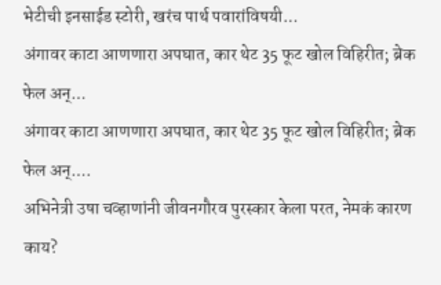भेटीची इनसाईड स्टोरी, खरंच पार्थ पवारांविषयी...
अंगावर काटा आणणारा अपघात, कार थेट 35 फूट खोल विहिरीत; ब्रेक फेल अन्...
अंगावर काटा आणणारा अपघात, कार थेट 35 फूट खोल विहिरीत; ब्रेक फेल अन्....
अभिनेत्री उषा चव्हाणांनी जीवनगौरव पुरस्कार केला परत, नेमकं कारण काय?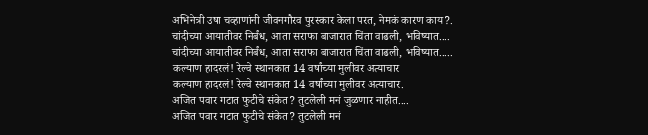अभिनेत्री उषा चव्हाणांनी जीवनगौरव पुरस्कार केला परत, नेमकं कारण काय?.
चांदीच्या आयातीवर निर्बंध, आता सराफा बाजारात चिंता वाढली, भविष्यात....
चांदीच्या आयातीवर निर्बंध, आता सराफा बाजारात चिंता वाढली, भविष्यात.....
कल्याण हादरलं! रेल्वे स्थानकात 14 वर्षांच्या मुलीवर अत्याचार
कल्याण हादरलं! रेल्वे स्थानकात 14 वर्षांच्या मुलीवर अत्याचार.
अजित पवार गटात फुटीचे संकेत? तुटलेली मनं जुळणार नाहीत....
अजित पवार गटात फुटीचे संकेत? तुटलेली मनं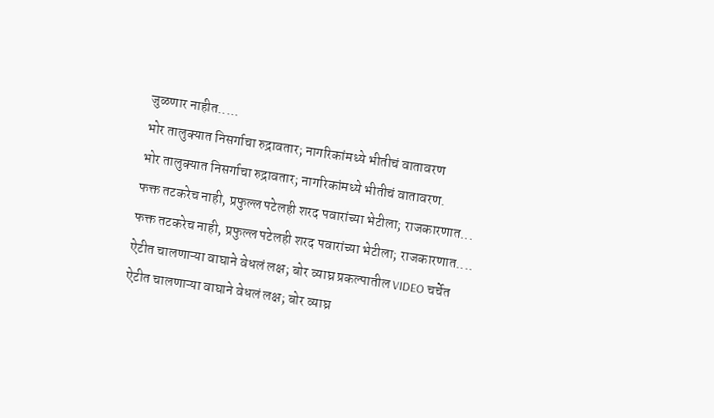जुळणार नाहीत.....
भोर तालुक्यात निसर्गाचा रुद्रावतार; नागरिकांमध्ये भीतीचं वातावरण
भोर तालुक्यात निसर्गाचा रुद्रावतार; नागरिकांमध्ये भीतीचं वातावरण.
फक्त तटकरेच नाही, प्रफुल्ल पटेलही शरद पवारांच्या भेटीला; राजकारणात...
फक्त तटकरेच नाही, प्रफुल्ल पटेलही शरद पवारांच्या भेटीला; राजकारणात....
ऐटीत चालणाऱ्या वाघाने वेधलं लक्ष; बोर व्याघ्र प्रकल्पातील VIDEO चर्चेत
ऐटीत चालणाऱ्या वाघाने वेधलं लक्ष; बोर व्याघ्र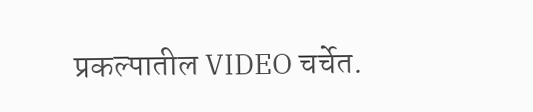प्रकल्पातील VIDEO चर्चेत.